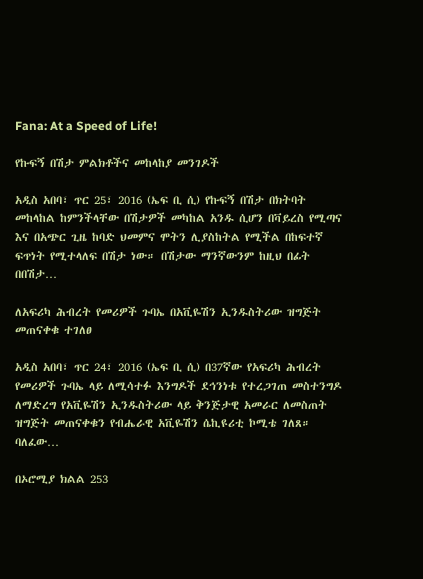Fana: At a Speed of Life!

የኩፍኝ በሽታ ምልክቶችና መከላከያ መንገዶች

አዲስ አበባ፣ ጥር 25፣ 2016 (ኤፍ ቢ ሲ) የኩፍኝ በሽታ በክትባት መከላከል ከምንችላቸው በሽታዎች መካከል አንዱ ሲሆን በቫይረስ የሚጣና እና በአጭር ጊዜ ከባድ ህመምና ሞትን ሊያስከትል የሚችል በከፍተኛ ፍጥነት የሚተላለፍ በሽታ ነው። በሽታው ማንኛውንም ከዚህ በፊት በበሽታ…

ለአፍሪካ ሕብረት የመሪዎች ጉባኤ በአቪዬሽን ኢንዱስትሪው ዝግጅት መጠናቀቁ ተገለፀ

አዲስ አበባ፣ ጥር 24፣ 2016 (ኤፍ ቢ ሲ) በ37ኛው የአፍሪካ ሕብረት የመሪዎች ጉባኤ ላይ ለሚሳተፉ እንግዶች ደኅንነቱ የተረጋገጠ መስተንግዶ ለማድረግ የአቪዬሽን ኢንዱስትሪው ላይ ቅንጅታዊ አመራር ለመስጠት ዝግጅት መጠናቀቁን የብሔራዊ አቪዬሽን ሴኪዩሪቲ ኮሚቴ ገለጸ። ባለፈው…

በኦሮሚያ ክልል 253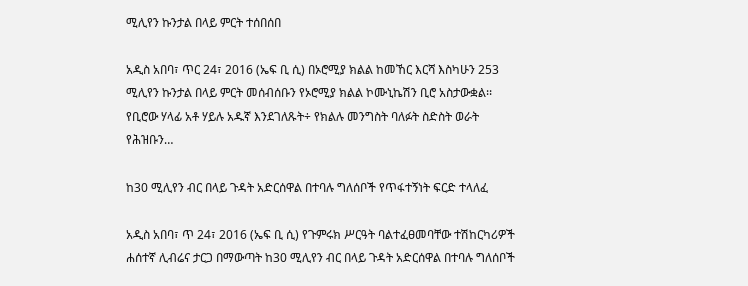ሚሊየን ኩንታል በላይ ምርት ተሰበሰበ

አዲስ አበባ፣ ጥር 24፣ 2016 (ኤፍ ቢ ሲ) በኦሮሚያ ክልል ከመኸር እርሻ እስካሁን 253 ሚሊየን ኩንታል በላይ ምርት መሰብሰቡን የኦሮሚያ ክልል ኮሙኒኬሽን ቢሮ አስታውቋል፡፡ የቢሮው ሃላፊ አቶ ሃይሉ አዱኛ እንደገለጹት÷ የክልሉ መንግስት ባለፉት ስድስት ወራት የሕዝቡን…

ከ30 ሚሊየን ብር በላይ ጉዳት አድርሰዋል በተባሉ ግለሰቦች የጥፋተኝነት ፍርድ ተላለፈ

አዲስ አበባ፣ ጥ 24፣ 2016 (ኤፍ ቢ ሲ) የጉምሩክ ሥርዓት ባልተፈፀመባቸው ተሽከርካሪዎች ሐሰተኛ ሊብሬና ታርጋ በማውጣት ከ30 ሚሊየን ብር በላይ ጉዳት አድርሰዋል በተባሉ ግለሰቦች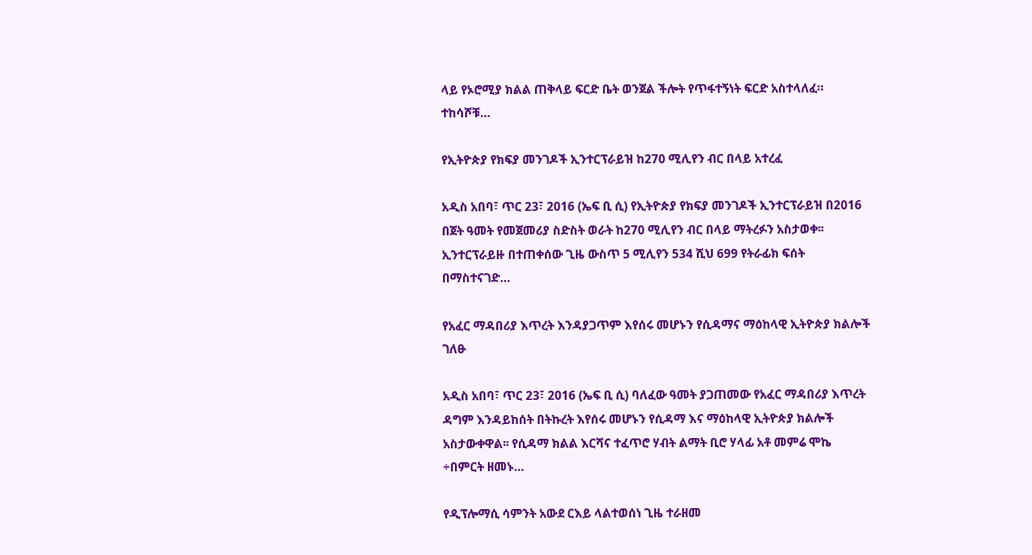ላይ የኦሮሚያ ክልል ጠቅላይ ፍርድ ቤት ወንጀል ችሎት የጥፋተኝነት ፍርድ አስተላለፈ። ተከሳሾቹ…

የኢትዮጵያ የክፍያ መንገዶች ኢንተርፕራይዝ ከ270 ሚሊየን ብር በላይ አተረፈ

አዲስ አበባ፣ ጥር 23፣ 2016 (ኤፍ ቢ ሲ) የኢትዮጵያ የክፍያ መንገዶች ኢንተርፕራይዝ በ2016 በጀት ዓመት የመጀመሪያ ስድስት ወራት ከ270 ሚሊየን ብር በላይ ማትረፉን አስታወቀ፡፡ ኢንተርፕራይዙ በተጠቀሰው ጊዜ ውስጥ 5 ሚሊየን 534 ሺህ 699 የትራፊክ ፍሰት በማስተናገድ…

የአፈር ማዳበሪያ እጥረት እንዳያጋጥም እየሰሩ መሆኑን የሲዳማና ማዕከላዊ ኢትዮጵያ ክልሎች ገለፁ

አዲስ አበባ፣ ጥር 23፣ 2016 (ኤፍ ቢ ሲ) ባለፈው ዓመት ያጋጠመው የአፈር ማዳበሪያ እጥረት ዳግም እንዳይከሰት በትኩረት እየሰሩ መሆኑን የሲዳማ እና ማዕከላዊ ኢትዮጵያ ክልሎች አስታውቀዋል፡፡ የሲዳማ ክልል እርሻና ተፈጥሮ ሃብት ልማት ቢሮ ሃላፊ አቶ መምሬ ሞኬ ÷በምርት ዘመኑ…

የዲፕሎማሲ ሳምንት አውደ ርእይ ላልተወሰነ ጊዜ ተራዘመ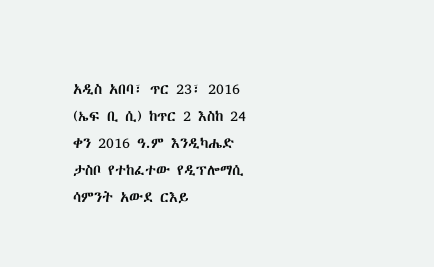አዲስ አበባ፣ ጥር 23፣ 2016 (ኤፍ ቢ ሲ) ከጥር 2 እስከ 24 ቀን 2016 ዓ.ም እንዲካሔድ ታስቦ የተከፈተው የዲፕሎማሲ ሳምንት አውደ ርእይ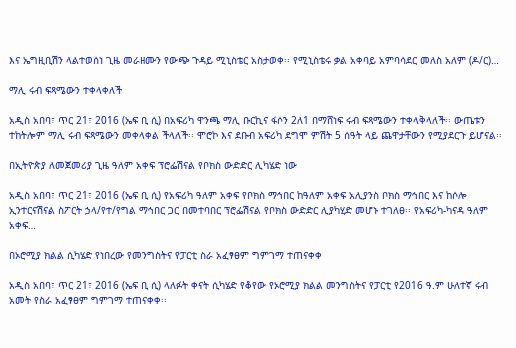እና ኤግዚቢሽን ላልተወሰነ ጊዜ መራዘሙን የውጭ ጉዳይ ሚኒስቴር አስታወቀ፡፡ የሚኒስቴሩ ቃል አቀባይ አምባሳደር መለስ አለም (ዶ/ር)…

ማሊ ሩብ ፍጻሜውን ተቀላቀለች

አዲስ አበባ፣ ጥር 21፣ 2016 (ኤፍ ቢ ሲ) በአፍሪካ ዋንጫ ማሊ ቡርኪና ፋሶን 2ለ1 በማሸነፍ ሩብ ፍጻሜውን ተቀላቅላለች፡፡ ውጤቱን ተከትሎም ማሊ ሩብ ፍጻሜውን መቀላቀል ችላለች፡፡ ሞሮኮ እና ደቡብ አፍሪካ ደግሞ ምሽት 5 ሰዓት ላይ ጨዋታቸውን የሚያደርጉ ይሆናል፡፡

በኢትዮጵያ ለመጀመሪያ ጊዜ ዓለም አቀፍ ፕሮፌሽናል የቦክስ ውድድር ሊካሄድ ነው

አዲስ አበባ፣ ጥር 21፣ 2016 (ኤፍ ቢ ሲ) የአፍሪካ ዓለም አቀፍ የቦክስ ማኅበር ከዓለም አቀፍ አሊያንስ ቦክስ ማኅበር እና ከሶሎ ኢንተርናሽናል ስፖርት ኃላ/የተ/የግል ማኅበር ጋር በመተባበር ፕሮፌሽናል የቦክስ ውድድር ሊያካሂድ መሆኑ ተገለፀ፡፡ የአፍሪካ-ካናዳ ዓለም አቀፍ…

በኦሮሚያ ክልል ሲካሄድ የነበረው የመንግስትና የፓርቲ ስራ አፈፃፀም ግምገማ ተጠናቀቀ

አዲስ አበባ፣ ጥር 21፣ 2016 (ኤፍ ቢ ሲ) ላለፉት ቀናት ሲካሄድ የቆየው የኦሮሚያ ክልል መንግስትና የፓርቲ የ2016 ዓ.ም ሁለተኛ ሩብ አመት የስራ አፈፃፀም ግምገማ ተጠናቀቀ፡፡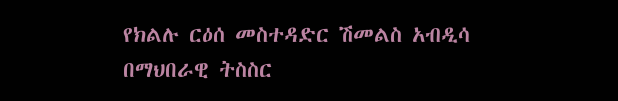የክልሉ ርዕሰ መስተዳድር ሽመልስ አብዲሳ በማህበራዊ ትስስር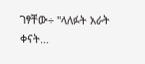ገፃቸው÷ "ላለፉት አራት ቀናት…